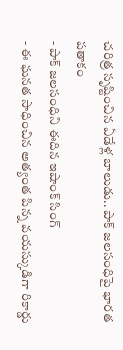చరిత్ర సృష్టించిన ఏడేళ్ల బాలుడు.. పాక్ జలసంధిపై భారత పతాకం
- పాక్ జలసంధిని ఈదిన ఇషాంక్ సింగ్
- ఈ ఘనత సాధించిన అత్యంత పిన్న వయస్కుడిగా రికార్డు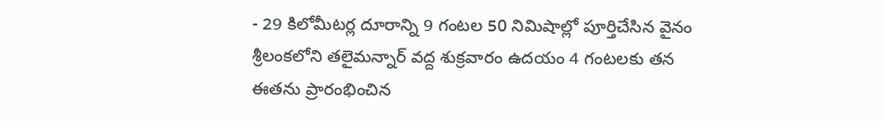- 29 కిలోమీటర్ల దూరాన్ని 9 గంటల 50 నిమిషాల్లో పూర్తిచేసిన వైనం
శ్రీలంకలోని తలైమన్నార్ వద్ద శుక్రవారం ఉదయం 4 గంటలకు తన ఈతను ప్రారంభించిన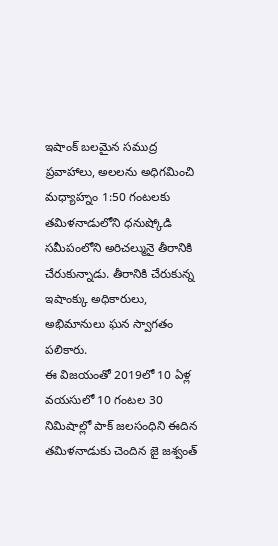ఇషాంక్ బలమైన సముద్ర ప్రవాహాలు, అలలను అధిగమించి మధ్యాహ్నం 1:50 గంటలకు తమిళనాడులోని ధనుష్కోడి సమీపంలోని అరిచల్మునై తీరానికి చేరుకున్నాడు. తీరానికి చేరుకున్న ఇషాంక్కు అధికారులు, అభిమానులు ఘన స్వాగతం పలికారు.
ఈ విజయంతో 2019లో 10 ఏళ్ల వయసులో 10 గంటల 30 నిమిషాల్లో పాక్ జలసంధిని ఈదిన తమిళనాడుకు చెందిన జై జశ్వంత్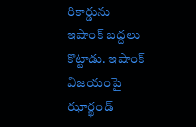రికార్డును ఇషాంక్ బద్దలు కొట్టాడు. ఇషాంక్ విజయంపై ఝార్ఖండ్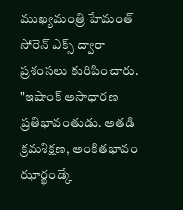ముఖ్యమంత్రి హేమంత్ సోరెన్ ఎక్స్ ద్వారా ప్రశంసలు కురిపించారు. "ఇషాంక్ అసాధారణ ప్రతిభావంతుడు. అతడి క్రమశిక్షణ, అంకితభావం ఝార్ఖండ్కే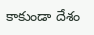కాకుండా దేశం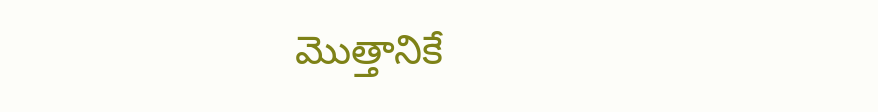మొత్తానికే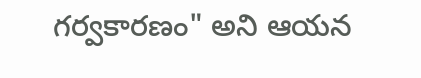గర్వకారణం" అని ఆయన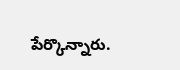పేర్కొన్నారు.